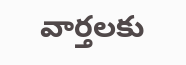వార్తలకు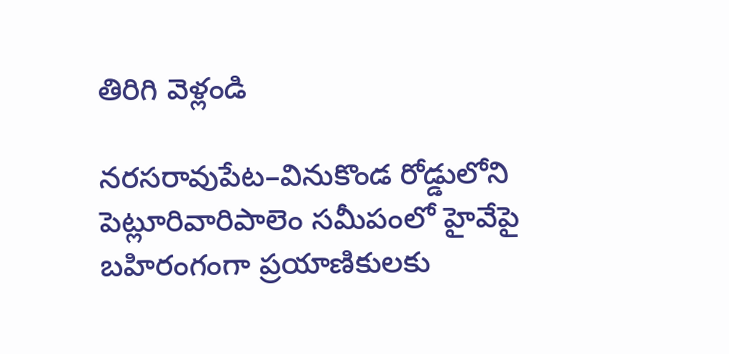తిరిగి వెళ్లండి

నరసరావుపేట–వినుకొండ రోడ్డులోని పెట్లూరివారిపాలెం సమీపంలో హైవేపై బహిరంగంగా ప్రయాణికులకు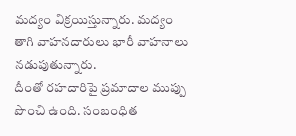మద్యం విక్రయిస్తున్నారు. మద్యం తాగి వాహనదారులు భారీ వాహనాలు నడుపుతున్నారు.
దీంతో రహదారిపై ప్రమాదాల ముప్పు పొంచి ఉంది. సంబంధిత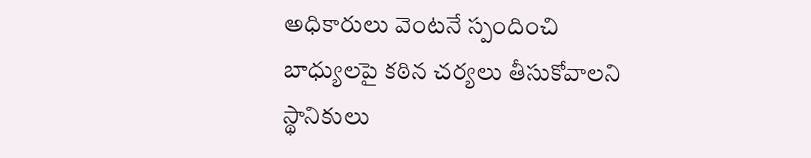అధికారులు వెంటనే స్పందించి బాధ్యులపై కఠిన చర్యలు తీసుకోవాలని స్థానికులు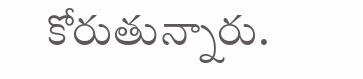కోరుతున్నారు.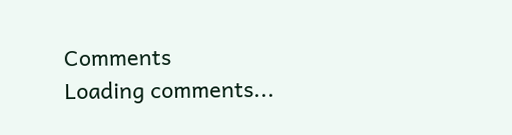Comments
Loading comments...